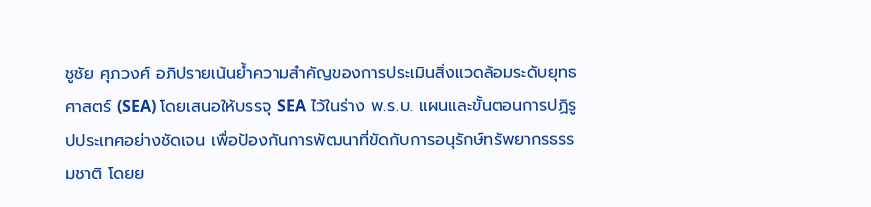ชูชัย ศุภวงศ์ อภิปรายเน้นย้ำความสำคัญของการประเมินสิ่งแวดล้อมระดับยุทธศาสตร์ (SEA) โดยเสนอให้บรรจุ SEA ไว้ในร่าง พ.ร.บ. แผนและขั้นตอนการปฏิรูปประเทศอย่างชัดเจน เพื่อป้องกันการพัฒนาที่ขัดกับการอนุรักษ์ทรัพยากรธรรมชาติ โดยย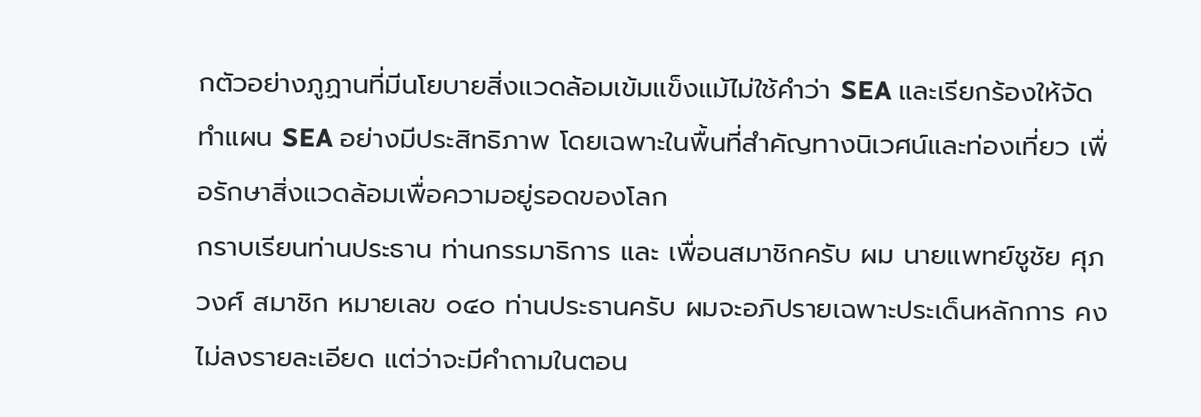กตัวอย่างภูฏานที่มีนโยบายสิ่งแวดล้อมเข้มแข็งแม้ไม่ใช้คำว่า SEA และเรียกร้องให้จัดทำแผน SEA อย่างมีประสิทธิภาพ โดยเฉพาะในพื้นที่สำคัญทางนิเวศน์และท่องเที่ยว เพื่อรักษาสิ่งแวดล้อมเพื่อความอยู่รอดของโลก
กราบเรียนท่านประธาน ท่านกรรมาธิการ และ เพื่อนสมาชิกครับ ผม นายแพทย์ชูชัย ศุภวงศ์ สมาชิก หมายเลข ๐๔๐ ท่านประธานครับ ผมจะอภิปรายเฉพาะประเด็นหลักการ คงไม่ลงรายละเอียด แต่ว่าจะมีคําถามในตอน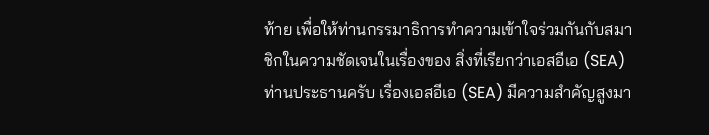ท้าย เพื่อให้ท่านกรรมาธิการทําความเข้าใจร่วมกันกับสมาชิกในความชัดเจนในเรื่องของ สิ่งที่เรียกว่าเอสอีเอ (SEA) ท่านประธานครับ เรื่องเอสอีเอ (SEA) มีความสําคัญสูงมา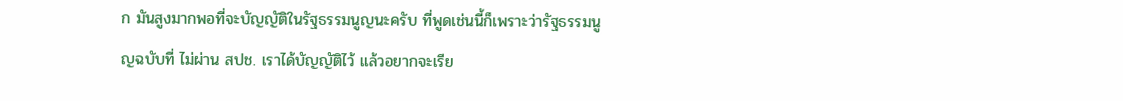ก มันสูงมากพอที่จะบัญญัติในรัฐธรรมนูญนะครับ ที่พูดเช่นนี้ก็เพราะว่ารัฐธรรมนูญฉบับที่ ไม่ผ่าน สปช. เราได้บัญญัติไว้ แล้วอยากจะเรีย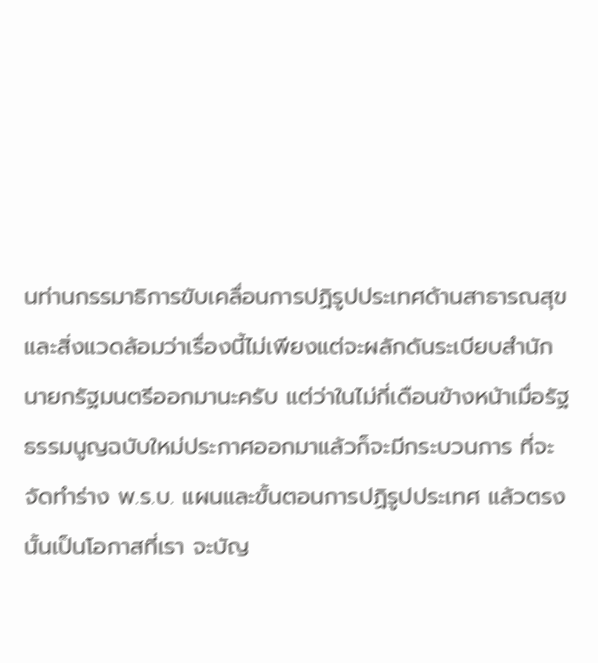นท่านกรรมาธิการขับเคลื่อนการปฏิรูปประเทศด้านสาธารณสุข และสิ่งแวดล้อมว่าเรื่องนี้ไม่เพียงแต่จะผลักดันระเบียบสํานักนายกรัฐมนตรีออกมานะครับ แต่ว่าในไม่กี่เดือนข้างหน้าเมื่อรัฐธรรมนูญฉบับใหม่ประกาศออกมาแล้วก็จะมีกระบวนการ ที่จะจัดทําร่าง พ.ร.บ. แผนและขั้นตอนการปฏิรูปประเทศ แล้วตรงนั้นเป็นโอกาสที่เรา จะบัญ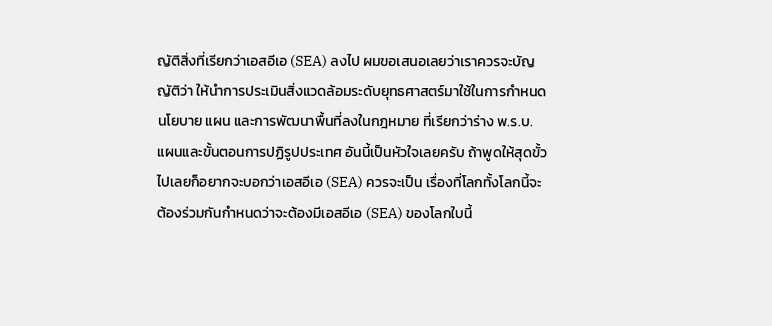ญัติสิ่งที่เรียกว่าเอสอีเอ (SEA) ลงไป ผมขอเสนอเลยว่าเราควรจะบัญญัติว่า ให้นําการประเมินสิ่งแวดล้อมระดับยุทธศาสตร์มาใช้ในการกําหนดนโยบาย แผน และการพัฒนาพื้นที่ลงในกฎหมาย ที่เรียกว่าร่าง พ.ร.บ. แผนและขั้นตอนการปฏิรูปประเทศ อันนี้เป็นหัวใจเลยครับ ถ้าพูดให้สุดขั้วไปเลยก็อยากจะบอกว่าเอสอีเอ (SEA) ควรจะเป็น เรื่องที่โลกทั้งโลกนี้จะต้องร่วมกันกําหนดว่าจะต้องมีเอสอีเอ (SEA) ของโลกใบนี้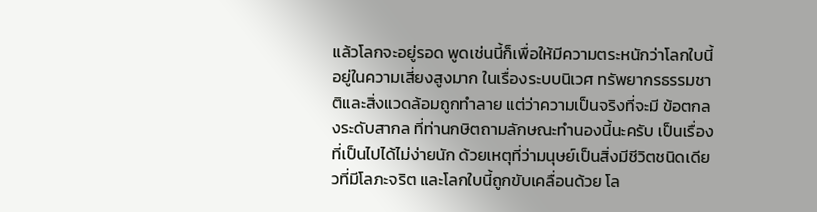แล้วโลกจะอยู่รอด พูดเช่นนี้ก็เพื่อให้มีความตระหนักว่าโลกใบนี้อยู่ในความเสี่ยงสูงมาก ในเรื่องระบบนิเวศ ทรัพยากรธรรมชาติและสิ่งแวดล้อมถูกทําลาย แต่ว่าความเป็นจริงที่จะมี ข้อตกลงระดับสากล ที่ท่านกษิตถามลักษณะทํานองนี้นะครับ เป็นเรื่องที่เป็นไปได้ไม่ง่ายนัก ด้วยเหตุที่ว่ามนุษย์เป็นสิ่งมีชีวิตชนิดเดียวที่มีโลภะจริต และโลกใบนี้ถูกขับเคลื่อนด้วย โล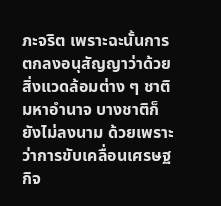ภะจริต เพราะฉะนั้นการตกลงอนุสัญญาว่าด้วยสิ่งแวดล้อมต่าง ๆ ชาติมหาอํานาจ บางชาติก็ยังไม่ลงนาม ด้วยเพราะว่าการขับเคลื่อนเศรษฐกิจ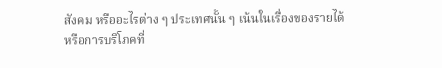สังคม หรืออะไรต่าง ๆ ประเทศนั้น ๆ เน้นในเรื่องของรายได้หรือการบริโภคที่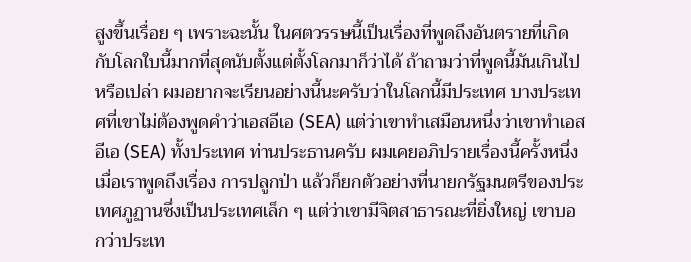สูงขึ้นเรื่อย ๆ เพราะฉะนั้น ในศตวรรษนี้เป็นเรื่องที่พูดถึงอันตรายที่เกิดกับโลกใบนี้มากที่สุดนับตั้งแต่ตั้งโลกมาก็ว่าได้ ถ้าถามว่าที่พูดนี้มันเกินไปหรือเปล่า ผมอยากจะเรียนอย่างนี้นะครับว่าในโลกนี้มีประเทศ บางประเทศที่เขาไม่ต้องพูดคําว่าเอสอีเอ (SEA) แต่ว่าเขาทําเสมือนหนึ่งว่าเขาทําเอสอีเอ (SEA) ทั้งประเทศ ท่านประธานครับ ผมเคยอภิปรายเรื่องนี้ครั้งหนึ่งเมื่อเราพูดถึงเรื่อง การปลูกป่า แล้วก็ยกตัวอย่างที่นายกรัฐมนตรีของประเทศภูฏานซึ่งเป็นประเทศเล็ก ๆ แต่ว่าเขามีจิตสาธารณะที่ยิ่งใหญ่ เขาบอกว่าประเท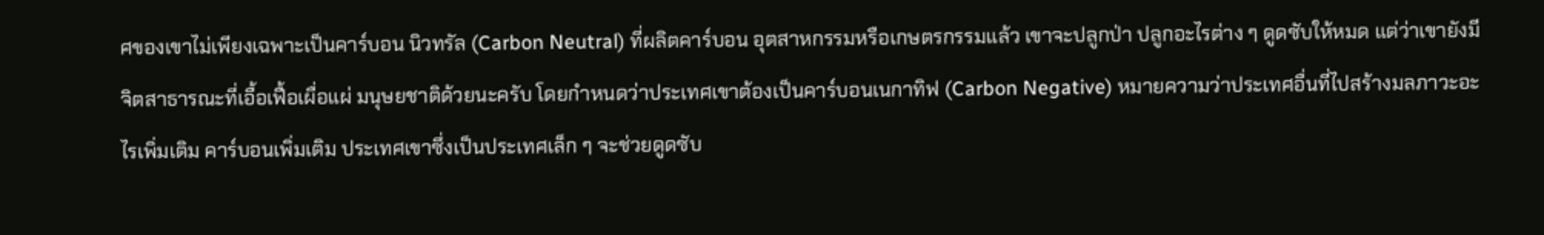ศของเขาไม่เพียงเฉพาะเป็นคาร์บอน นิวทรัล (Carbon Neutral) ที่ผลิตคาร์บอน อุตสาหกรรมหรือเกษตรกรรมแล้ว เขาจะปลูกป่า ปลูกอะไรต่าง ๆ ดูดซับให้หมด แต่ว่าเขายังมีจิตสาธารณะที่เอื้อเฟื้อเผื่อแผ่ มนุษยชาติด้วยนะครับ โดยกําหนดว่าประเทศเขาต้องเป็นคาร์บอนเนกาทิฟ (Carbon Negative) หมายความว่าประเทศอื่นที่ไปสร้างมลภาวะอะไรเพิ่มเติม คาร์บอนเพิ่มเติม ประเทศเขาซึ่งเป็นประเทศเล็ก ๆ จะช่วยดูดซับ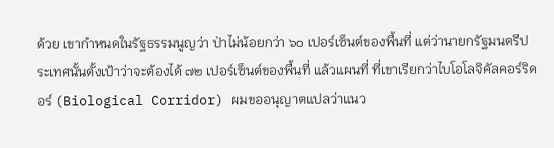ด้วย เขากําหนดในรัฐธรรมนูญว่า ป่าไม่น้อยกว่า ๖๐ เปอร์เซ็นต์ของพื้นที่ แต่ว่านายกรัฐมนตรีประเทศนั้นตั้งเป้าว่าจะต้องได้ ๗๒ เปอร์เซ็นต์ของพื้นที่ แล้วแผนที่ ที่เขาเรียกว่าไบโอโลจิคัลคอร์ริดอร์ (Biological Corridor) ผมขออนุญาตแปลว่าแนว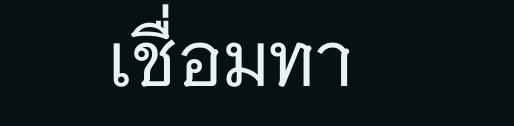เชื่อมทา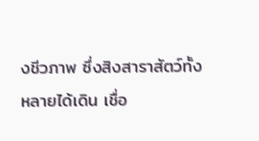งชีวภาพ ซึ่งสิงสาราสัตว์ทั้งหลายได้เดิน เชื่อ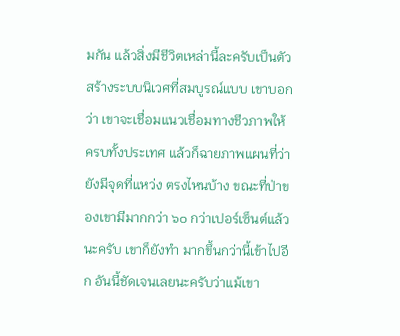มกัน แล้วสิ่งมีชีวิตเหล่านี้ละครับเป็นตัวสร้างระบบนิเวศที่สมบูรณ์แบบ เขาบอกว่า เขาจะเชื่อมแนวเชื่อมทางชีวภาพให้ครบทั้งประเทศ แล้วก็ฉายภาพแผนที่ว่ายังมีจุดที่แหว่ง ตรงไหนบ้าง ขณะที่ป่าของเขามีมากกว่า ๖๐ กว่าเปอร์เซ็นต์แล้วนะครับ เขาก็ยังทํา มากขึ้นกว่านี้เข้าไปอีก อันนี้ชัดเจนเลยนะครับว่าแม้เขา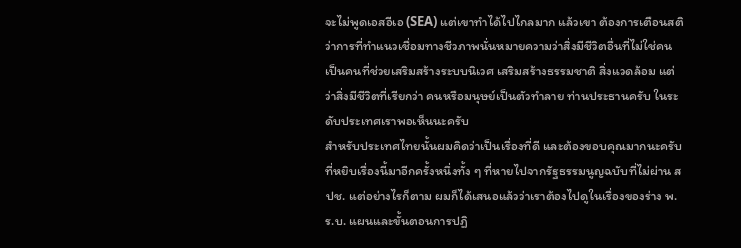จะไม่พูดเอสอีเอ (SEA) แต่เขาทําได้ไปไกลมาก แล้วเขา ต้องการเตือนสติว่าการที่ทําแนวเชื่อมทางชีวภาพนั่นหมายความว่าสิ่งมีชีวิตอื่นที่ไม่ใช่คน เป็นคนที่ช่วยเสริมสร้างระบบนิเวศ เสริมสร้างธรรมชาติ สิ่งแวดล้อม แต่ว่าสิ่งมีชีวิตที่เรียกว่า คนหรือมนุษย์เป็นตัวทําลาย ท่านประธานครับ ในระดับประเทศเราพอเห็นนะครับ
สําหรับประเทศไทยนั้นผมคิดว่าเป็นเรื่องที่ดี และต้องขอบคุณมากนะครับ ที่หยิบเรื่องนี้มาอีกครั้งหนึ่งทั้ง ๆ ที่หายไปจากรัฐธรรมนูญฉบับที่ไม่ผ่าน สปช. แต่อย่างไรก็ตาม ผมก็ได้เสนอแล้วว่าเราต้องไปดูในเรื่องของร่าง พ.ร.บ. แผนและขั้นตอนการปฏิ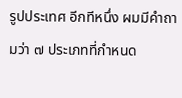รูปประเทศ อีกทีหนึ่ง ผมมีคําถามว่า ๗ ประเภทที่กําหนด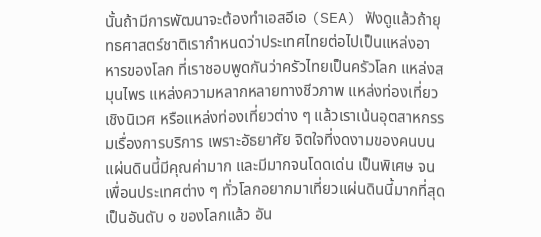นั้นถ้ามีการพัฒนาจะต้องทําเอสอีเอ (SEA) ฟังดูแล้วถ้ายุทธศาสตร์ชาติเรากําหนดว่าประเทศไทยต่อไปเป็นแหล่งอาหารของโลก ที่เราชอบพูดกันว่าครัวไทยเป็นครัวโลก แหล่งสมุนไพร แหล่งความหลากหลายทางชีวภาพ แหล่งท่องเที่ยวเชิงนิเวศ หรือแหล่งท่องเที่ยวต่าง ๆ แล้วเราเน้นอุตสาหกรรมเรื่องการบริการ เพราะอัธยาศัย จิตใจที่งดงามของคนบนแผ่นดินนี้มีคุณค่ามาก และมีมากจนโดดเด่น เป็นพิเศษ จนเพื่อนประเทศต่าง ๆ ทั่วโลกอยากมาเที่ยวแผ่นดินนี้มากที่สุดเป็นอันดับ ๑ ของโลกแล้ว อัน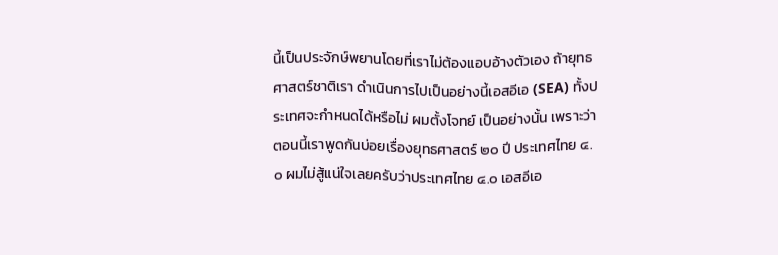นี้เป็นประจักษ์พยานโดยที่เราไม่ต้องแอบอ้างตัวเอง ถ้ายุทธศาสตร์ชาติเรา ดําเนินการไปเป็นอย่างนี้เอสอีเอ (SEA) ทั้งประเทศจะกําหนดได้หรือไม่ ผมตั้งโจทย์ เป็นอย่างนั้น เพราะว่าตอนนี้เราพูดกันบ่อยเรื่องยุทธศาสตร์ ๒๐ ปี ประเทศไทย ๔.๐ ผมไม่สู้แน่ใจเลยครับว่าประเทศไทย ๔.๐ เอสอีเอ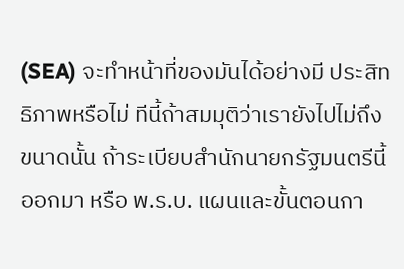(SEA) จะทําหน้าที่ของมันได้อย่างมี ประสิทธิภาพหรือไม่ ทีนี้ถ้าสมมุติว่าเรายังไปไม่ถึงขนาดนั้น ถ้าระเบียบสํานักนายกรัฐมนตรีนี้ ออกมา หรือ พ.ร.บ. แผนและขั้นตอนกา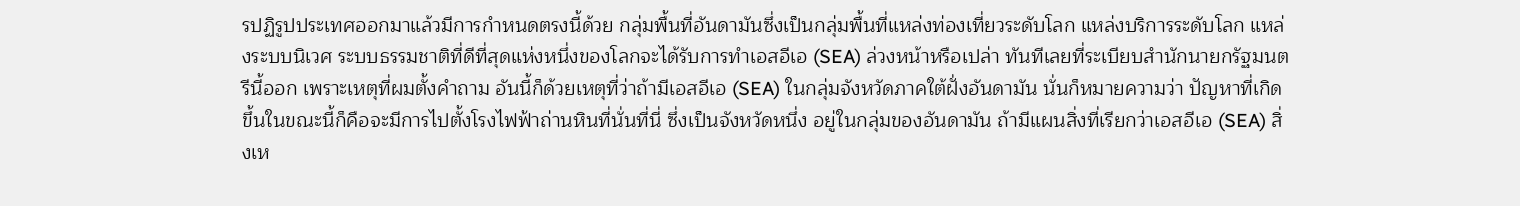รปฏิรูปประเทศออกมาแล้วมีการกําหนดตรงนี้ด้วย กลุ่มพื้นที่อันดามันซึ่งเป็นกลุ่มพื้นที่แหล่งท่องเที่ยวระดับโลก แหล่งบริการระดับโลก แหล่งระบบนิเวศ ระบบธรรมชาติที่ดีที่สุดแห่งหนึ่งของโลกจะได้รับการทําเอสอีเอ (SEA) ล่วงหน้าหรือเปล่า ทันทีเลยที่ระเบียบสํานักนายกรัฐมนตรีนี้ออก เพราะเหตุที่ผมตั้งคําถาม อันนี้ก็ด้วยเหตุที่ว่าถ้ามีเอสอีเอ (SEA) ในกลุ่มจังหวัดภาคใต้ฝั่งอันดามัน นั่นก็หมายความว่า ปัญหาที่เกิดขึ้นในขณะนี้ก็คือจะมีการไปตั้งโรงไฟฟ้าถ่านหินที่นั่นที่นี่ ซึ่งเป็นจังหวัดหนึ่ง อยู่ในกลุ่มของอันดามัน ถ้ามีแผนสิ่งที่เรียกว่าเอสอีเอ (SEA) สิ่งเห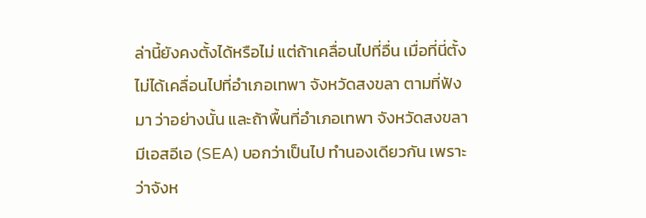ล่านี้ยังคงตั้งได้หรือไม่ แต่ถ้าเคลื่อนไปที่อื่น เมื่อที่นี่ตั้งไม่ได้เคลื่อนไปที่อําเภอเทพา จังหวัดสงขลา ตามที่ฟังมา ว่าอย่างนั้น และถ้าพื้นที่อําเภอเทพา จังหวัดสงขลา มีเอสอีเอ (SEA) บอกว่าเป็นไป ทํานองเดียวกัน เพราะว่าจังห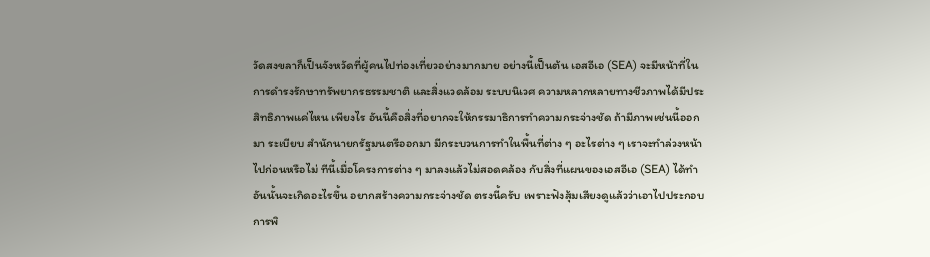วัดสงขลาก็เป็นจังหวัดที่ผู้คนไปท่องเที่ยวอย่างมากมาย อย่างนี้เป็นต้น เอสอีเอ (SEA) จะมีหน้าที่ในการดํารงรักษาทรัพยากรธรรมชาติ และสิ่งแวดล้อม ระบบนิเวศ ความหลากหลายทางชีวภาพได้มีประสิทธิภาพแค่ไหน เพียงไร อันนี้คือสิ่งที่อยากจะให้กรรมาธิการทําความกระจ่างชัด ถ้ามีภาพเช่นนี้ออกมา ระเบียบ สํานักนายกรัฐมนตรีออกมา มีกระบวนการทําในพื้นที่ต่าง ๆ อะไรต่าง ๆ เราจะทําล่วงหน้าไปก่อนหรือไม่ ทีนี้เมื่อโครงการต่าง ๆ มาลงแล้วไม่สอดคล้อง กับสิ่งที่แผนของเอสอีเอ (SEA) ได้ทําอันนั้นจะเกิดอะไรขึ้น อยากสร้างความกระจ่างชัด ตรงนี้ครับ เพราะฟังสุ้มเสียงดูแล้วว่าเอาไปประกอบการพิ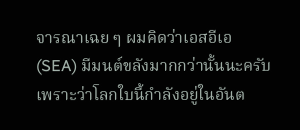จารณาเฉย ๆ ผมคิดว่าเอสอีเอ (SEA) มีมนต์ขลังมากกว่านั้นนะครับ เพราะว่าโลกใบนี้กําลังอยู่ในอันต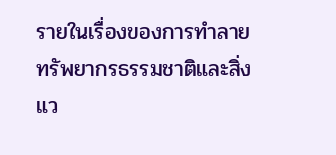รายในเรื่องของการทําลาย ทรัพยากรธรรมชาติและสิ่งแว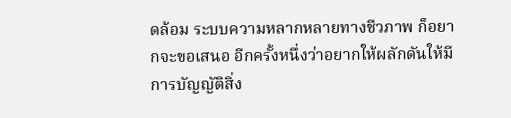ดล้อม ระบบความหลากหลายทางชีวภาพ ก็อยากจะขอเสนอ อีกครั้งหนึ่งว่าอยากให้ผลักดันให้มีการบัญญัติสิ่ง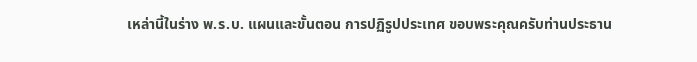เหล่านี้ในร่าง พ.ร.บ. แผนและขั้นตอน การปฏิรูปประเทศ ขอบพระคุณครับท่านประธาน